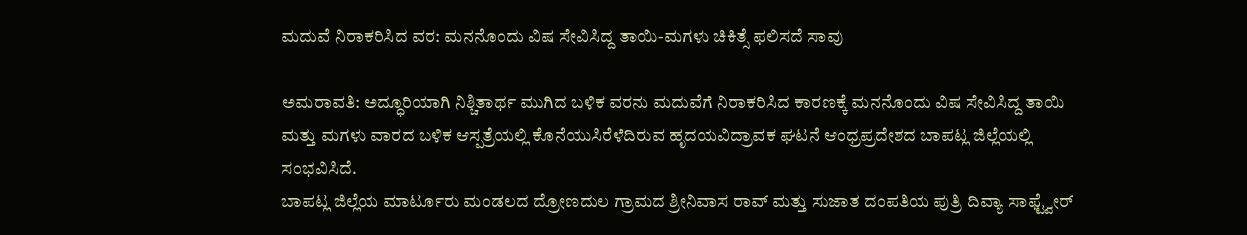ಮದುವೆ ನಿರಾಕರಿಸಿದ ವರ: ಮನನೊಂದು ವಿಷ ಸೇವಿಸಿದ್ದ ತಾಯಿ-ಮಗಳು ಚಿಕಿತ್ಸೆ ಫಲಿಸದೆ ಸಾವು

ಅಮರಾವತಿ: ಅದ್ಧೂರಿಯಾಗಿ ನಿಶ್ಚಿತಾರ್ಥ ಮುಗಿದ ಬಳಿಕ ವರನು ಮದುವೆಗೆ ನಿರಾಕರಿಸಿದ ಕಾರಣಕ್ಕೆ ಮನನೊಂದು ವಿಷ ಸೇವಿಸಿದ್ದ ತಾಯಿ ಮತ್ತು ಮಗಳು ವಾರದ ಬಳಿಕ ಆಸ್ಪತ್ರೆಯಲ್ಲಿ ಕೊನೆಯುಸಿರೆಳೆದಿರುವ ಹೃದಯವಿದ್ರಾವಕ ಘಟನೆ ಆಂಧ್ರಪ್ರದೇಶದ ಬಾಪಟ್ಲ ಜಿಲ್ಲೆಯಲ್ಲಿ ಸಂಭವಿಸಿದೆ.
ಬಾಪಟ್ಲ ಜಿಲ್ಲೆಯ ಮಾರ್ಟೂರು ಮಂಡಲದ ದ್ರೋಣದುಲ ಗ್ರಾಮದ ಶ್ರೀನಿವಾಸ ರಾವ್ ಮತ್ತು ಸುಜಾತ ದಂಪತಿಯ ಪುತ್ರಿ ದಿವ್ಯಾ ಸಾಫ್ಟ್ವೇರ್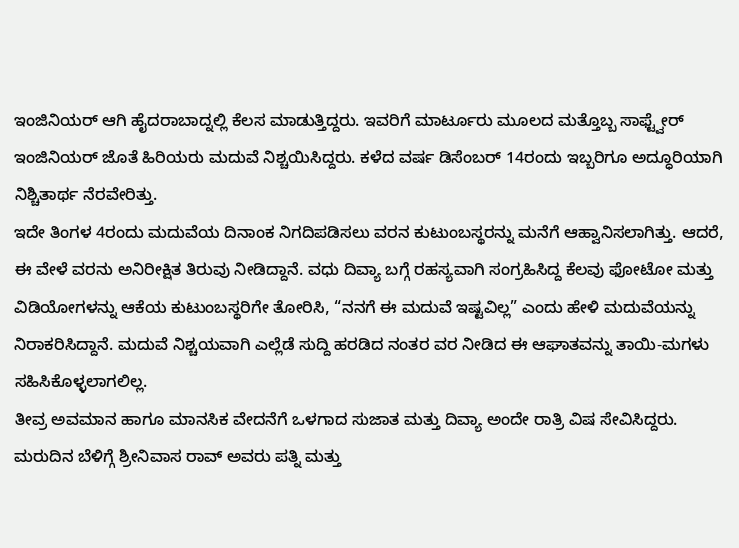ಇಂಜಿನಿಯರ್ ಆಗಿ ಹೈದರಾಬಾದ್ನಲ್ಲಿ ಕೆಲಸ ಮಾಡುತ್ತಿದ್ದರು. ಇವರಿಗೆ ಮಾರ್ಟೂರು ಮೂಲದ ಮತ್ತೊಬ್ಬ ಸಾಫ್ಟ್ವೇರ್ ಇಂಜಿನಿಯರ್ ಜೊತೆ ಹಿರಿಯರು ಮದುವೆ ನಿಶ್ಚಯಿಸಿದ್ದರು. ಕಳೆದ ವರ್ಷ ಡಿಸೆಂಬರ್ 14ರಂದು ಇಬ್ಬರಿಗೂ ಅದ್ಧೂರಿಯಾಗಿ ನಿಶ್ಚಿತಾರ್ಥ ನೆರವೇರಿತ್ತು.
ಇದೇ ತಿಂಗಳ 4ರಂದು ಮದುವೆಯ ದಿನಾಂಕ ನಿಗದಿಪಡಿಸಲು ವರನ ಕುಟುಂಬಸ್ಥರನ್ನು ಮನೆಗೆ ಆಹ್ವಾನಿಸಲಾಗಿತ್ತು. ಆದರೆ, ಈ ವೇಳೆ ವರನು ಅನಿರೀಕ್ಷಿತ ತಿರುವು ನೀಡಿದ್ದಾನೆ. ವಧು ದಿವ್ಯಾ ಬಗ್ಗೆ ರಹಸ್ಯವಾಗಿ ಸಂಗ್ರಹಿಸಿದ್ದ ಕೆಲವು ಫೋಟೋ ಮತ್ತು ವಿಡಿಯೋಗಳನ್ನು ಆಕೆಯ ಕುಟುಂಬಸ್ಥರಿಗೇ ತೋರಿಸಿ, “ನನಗೆ ಈ ಮದುವೆ ಇಷ್ಟವಿಲ್ಲ” ಎಂದು ಹೇಳಿ ಮದುವೆಯನ್ನು ನಿರಾಕರಿಸಿದ್ದಾನೆ. ಮದುವೆ ನಿಶ್ಚಯವಾಗಿ ಎಲ್ಲೆಡೆ ಸುದ್ದಿ ಹರಡಿದ ನಂತರ ವರ ನೀಡಿದ ಈ ಆಘಾತವನ್ನು ತಾಯಿ-ಮಗಳು ಸಹಿಸಿಕೊಳ್ಳಲಾಗಲಿಲ್ಲ.
ತೀವ್ರ ಅವಮಾನ ಹಾಗೂ ಮಾನಸಿಕ ವೇದನೆಗೆ ಒಳಗಾದ ಸುಜಾತ ಮತ್ತು ದಿವ್ಯಾ ಅಂದೇ ರಾತ್ರಿ ವಿಷ ಸೇವಿಸಿದ್ದರು. ಮರುದಿನ ಬೆಳಿಗ್ಗೆ ಶ್ರೀನಿವಾಸ ರಾವ್ ಅವರು ಪತ್ನಿ ಮತ್ತು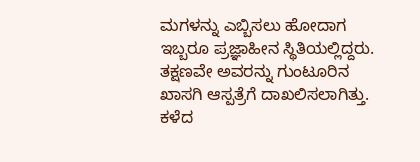ಮಗಳನ್ನು ಎಬ್ಬಿಸಲು ಹೋದಾಗ ಇಬ್ಬರೂ ಪ್ರಜ್ಞಾಹೀನ ಸ್ಥಿತಿಯಲ್ಲಿದ್ದರು. ತಕ್ಷಣವೇ ಅವರನ್ನು ಗುಂಟೂರಿನ ಖಾಸಗಿ ಆಸ್ಪತ್ರೆಗೆ ದಾಖಲಿಸಲಾಗಿತ್ತು.
ಕಳೆದ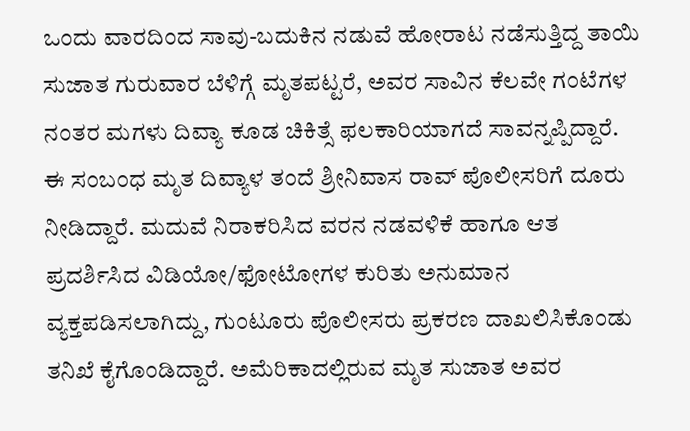ಒಂದು ವಾರದಿಂದ ಸಾವು-ಬದುಕಿನ ನಡುವೆ ಹೋರಾಟ ನಡೆಸುತ್ತಿದ್ದ ತಾಯಿ ಸುಜಾತ ಗುರುವಾರ ಬೆಳಿಗ್ಗೆ ಮೃತಪಟ್ಟರೆ, ಅವರ ಸಾವಿನ ಕೆಲವೇ ಗಂಟೆಗಳ ನಂತರ ಮಗಳು ದಿವ್ಯಾ ಕೂಡ ಚಿಕಿತ್ಸೆ ಫಲಕಾರಿಯಾಗದೆ ಸಾವನ್ನಪ್ಪಿದ್ದಾರೆ.
ಈ ಸಂಬಂಧ ಮೃತ ದಿವ್ಯಾಳ ತಂದೆ ಶ್ರೀನಿವಾಸ ರಾವ್ ಪೊಲೀಸರಿಗೆ ದೂರು ನೀಡಿದ್ದಾರೆ. ಮದುವೆ ನಿರಾಕರಿಸಿದ ವರನ ನಡವಳಿಕೆ ಹಾಗೂ ಆತ ಪ್ರದರ್ಶಿಸಿದ ವಿಡಿಯೋ/ಫೋಟೋಗಳ ಕುರಿತು ಅನುಮಾನ ವ್ಯಕ್ತಪಡಿಸಲಾಗಿದ್ದು, ಗುಂಟೂರು ಪೊಲೀಸರು ಪ್ರಕರಣ ದಾಖಲಿಸಿಕೊಂಡು ತನಿಖೆ ಕೈಗೊಂಡಿದ್ದಾರೆ. ಅಮೆರಿಕಾದಲ್ಲಿರುವ ಮೃತ ಸುಜಾತ ಅವರ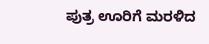ಪುತ್ರ ಊರಿಗೆ ಮರಳಿದ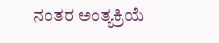ನಂತರ ಅಂತ್ಯಕ್ರಿಯೆ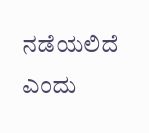ನಡೆಯಲಿದೆ ಎಂದು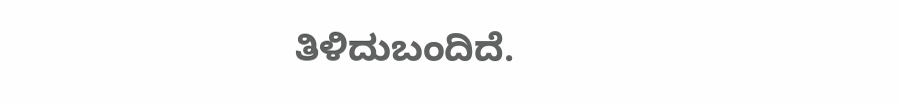ತಿಳಿದುಬಂದಿದೆ.